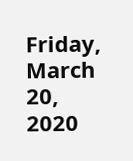Friday, March 20, 2020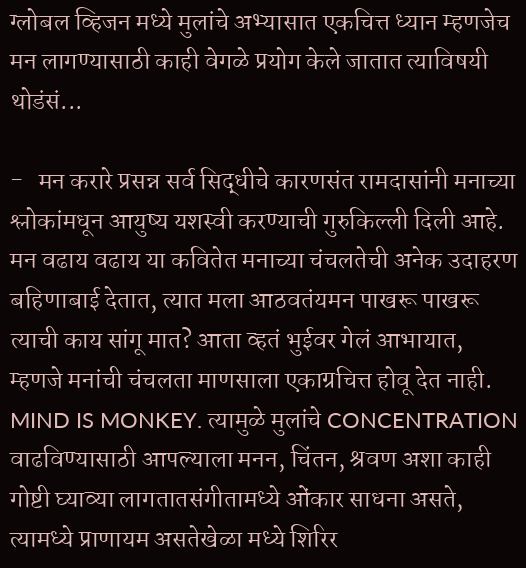ग्लोबल व्हिजन मध्ये मुलांचे अभ्यासात एकचित्त ध्यान म्हणजेच मन लागण्यासाठी काही वेगळे प्रयोग केले जातात त्याविषयी थोडंसं...

-   मन करारे प्रसन्न सर्व सिद्धीचे कारणसंत रामदासांनी मनाच्या श्लोकांमधून आयुष्य यशस्वी करण्याची गुरुकिल्ली दिली आहे.
मन वढाय वढाय या कवितेत मनाच्या चंचलतेची अनेक उदाहरण बहिणाबाई देतात, त्यात मला आठवतंयमन पाखरू पाखरू त्याची काय सांगू मात? आता व्हतं भुईवर गेलं आभायात, म्हणजे मनांची चंचलता माणसाला एकाग्रचित्त होवू देत नाही. MIND IS MONKEY. त्यामुळे मुलांचे CONCENTRATION वाढविण्यासाठी आपल्याला मनन, चिंतन, श्रवण अशा काही गोष्टी घ्याव्या लागतातसंगीतामध्ये ओंकार साधना असते, त्यामध्ये प्राणायम असतेखेळा मध्ये शिरिर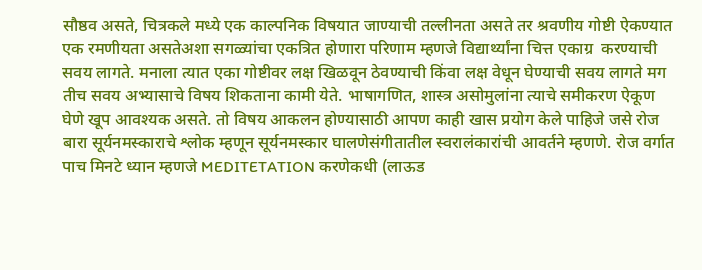सौष्ठव असते, चित्रकले मध्ये एक काल्पनिक विषयात जाण्याची तल्लीनता असते तर श्रवणीय गोष्टी ऐकण्यात एक रमणीयता असतेअशा सगळ्यांचा एकत्रित होणारा परिणाम म्हणजे विद्यार्थ्यांना चित्त एकाग्र  करण्याची सवय लागते. मनाला त्यात एका गोष्टीवर लक्ष खिळवून ठेवण्याची किंवा लक्ष वेधून घेण्याची सवय लागते मग तीच सवय अभ्यासाचे विषय शिकताना कामी येते. भाषागणित, शास्त्र असोमुलांना त्याचे समीकरण ऐकूण घेणे खूप आवश्यक असते. तो विषय आकलन होण्यासाठी आपण काही खास प्रयोग केले पाहिजे जसे रोज बारा सूर्यनमस्काराचे श्लोक म्हणून सूर्यनमस्कार घालणेसंगीतातील स्वरालंकारांची आवर्तने म्हणणे. रोज वर्गात पाच मिनटे ध्यान म्हणजे MEDITETATION करणेकधी (लाऊड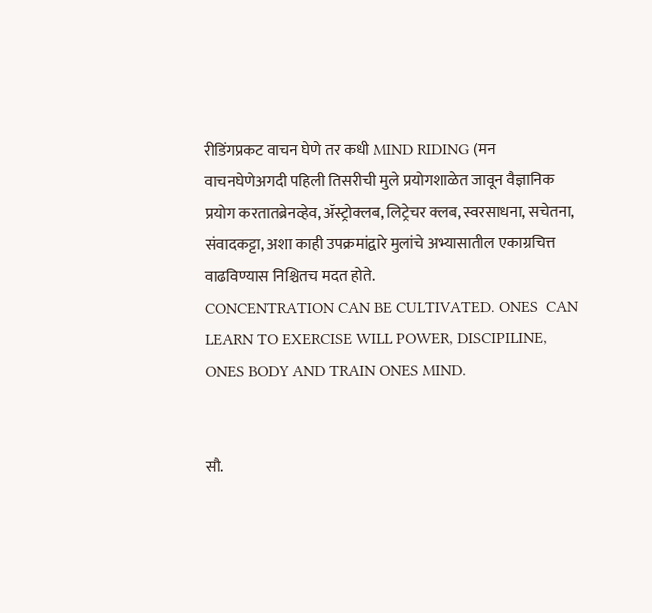रीडिंगप्रकट वाचन घेणे तर कधी MIND RIDING (मन वाचनघेणेअगदी पहिली तिसरीची मुले प्रयोगशाळेत जावून वैज्ञानिक प्रयोग करतातब्रेनव्हेव, ॲस्ट्रोक्लब, लिट्रेचर क्लब, स्वरसाधना, सचेतना, संवादकट्टा, अशा काही उपक्रमांद्वारे मुलांचे अभ्यासातील एकाग्रचित्त वाढविण्यास निश्चितच मदत होते.
CONCENTRATION CAN BE CULTIVATED. ONES  CAN LEARN TO EXERCISE WILL POWER, DISCIPILINE, ONES BODY AND TRAIN ONES MIND.


सौ.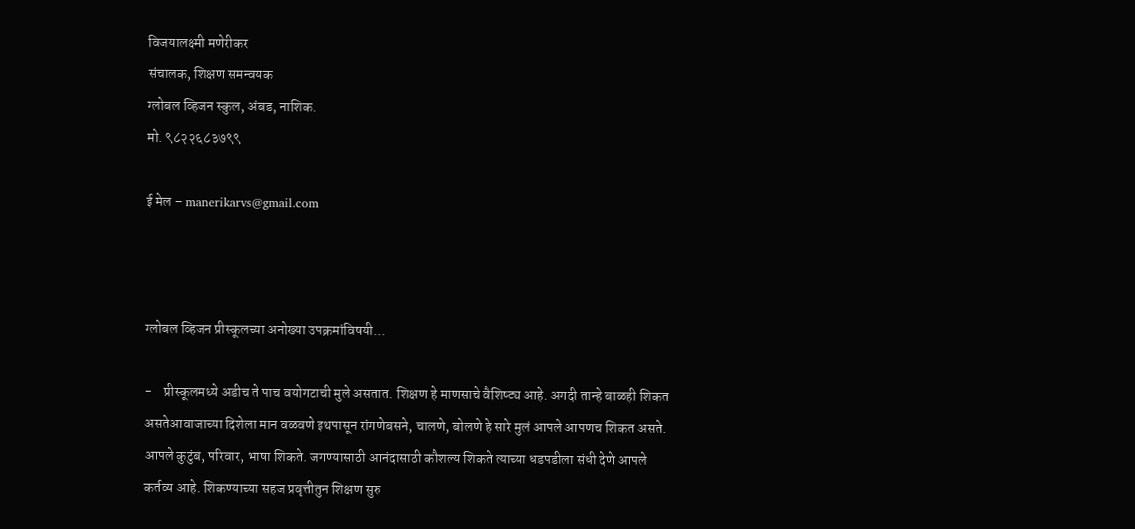विजयालक्ष्मी मणेरीकर
संचालक, शिक्षण समन्वयक
ग्लोबल व्हिजन स्कुल, अंबड, नाशिक.
मो. ९८२२६८३७९९

ई मेल – manerikarvs@gmail.com



ग्लोबल व्हिजन प्रीस्कूलच्या अनोख्या उपक्रमांविषयी...

-    प्रीस्कूलमध्ये अडीच ते पाच वयोगटाची मुले असतात. शिक्षण हे माणसाचे वैशिष्ट्य आहे. अगदी तान्हे बाळही शिकत असतेआवाजाच्या दिशेला मान वळवणे इथपासून रांगणेबसने, चालणे, बोलणे हे सारे मुलं आपले आपणच शिकत असते. आपले कुटुंब, परिवार, भाषा शिकते. जगण्यासाठी आनंदासाठी कौशल्य शिकते त्याच्या धडपडीला संधी देणे आपले कर्तव्य आहे. शिकण्याच्या सहज प्रवृत्तीतुन शिक्षण सुरु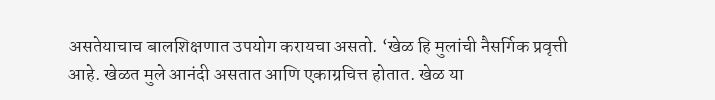असतेयाचाच बालशिक्षणात उपयोग करायचा असतो. ‘खेळ हि मुलांची नैसर्गिक प्रवृत्ती आहे. खेळत मुले आनंदी असतात आणि एकाग्रचित्त होतात. खेळ या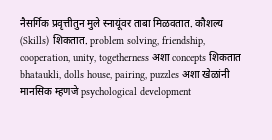नैसर्गिक प्रवृत्तीतुन मुले स्नायूंवर ताबा मिळवतात. कौशल्य (Skills) शिकतात. problem solving, friendship, cooperation, unity, togetherness अशा concepts शिकतात bhataukli, dolls house, pairing, puzzles अशा खेळांनी मानसिक म्हणजे psychological development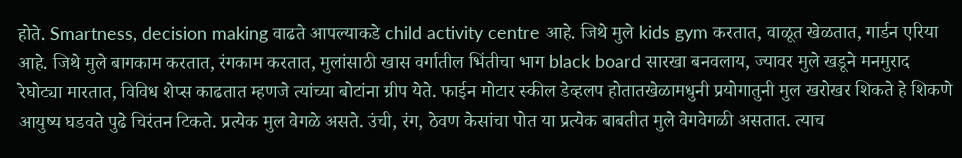होते. Smartness, decision making वाढते आपल्याकडे child activity centre आहे. जिथे मुले kids gym करतात, वाळूत खेळतात, गार्डन एरिया आहे. जिथे मुले बागकाम करतात, रंगकाम करतात, मुलांसाठी खास वर्गातील भिंतीचा भाग black board सारखा बनवलाय, ज्यावर मुले खडूने मनमुराद रेघोट्या मारतात, विविध शेप्स काढतात म्हणजे त्यांच्या बोटांना ग्रीप येते. फाईन मोटार स्कील डेव्हलप होतातखेळामधुनी प्रयोगातुनी मुल खरोखर शिकते हे शिकणे आयुष्य घडवते पुढे चिरंतन टिकते. प्रत्येक मुल वेगळे असते. उंची, रंग, ठेवण केसांचा पोत या प्रत्येक बाबतीत मुले वेगवेगळी असतात. त्याच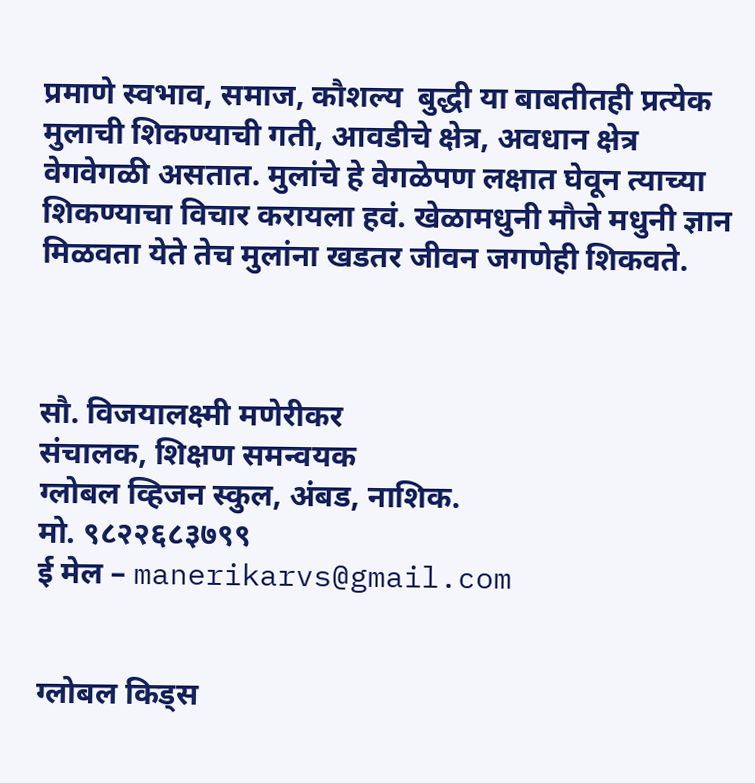प्रमाणे स्वभाव, समाज, कौशल्य  बुद्धी या बाबतीतही प्रत्येक मुलाची शिकण्याची गती, आवडीचे क्षेत्र, अवधान क्षेत्र वेगवेगळी असतात. मुलांचे हे वेगळेपण लक्षात घेवून त्याच्या शिकण्याचा विचार करायला हवं. खेळामधुनी मौजे मधुनी ज्ञान मिळवता येते तेच मुलांना खडतर जीवन जगणेही शिकवते.



सौ. विजयालक्ष्मी मणेरीकर
संचालक, शिक्षण समन्वयक
ग्लोबल व्हिजन स्कुल, अंबड, नाशिक.
मो. ९८२२६८३७९९
ई मेल – manerikarvs@gmail.com


ग्लोबल किड्स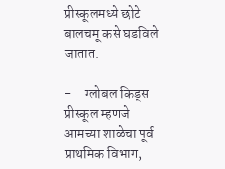प्रीस्कूलमध्ये छोटे बालचमू कसे घडविले जातात.

-     ग्लोबल किड्स प्रीस्कूल म्हणजे आमच्या शाळेचा पूर्व प्राथमिक विभाग,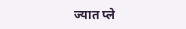ज्यात प्ले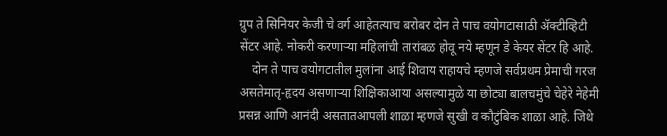ग्रुप ते सिनियर केजी चे वर्ग आहेतत्याच बरोबर दोन ते पाच वयोगटासाठी ॲक्टीव्हिटी सेंटर आहे. नोकरी करणाऱ्या महिलांची तारांबळ होवू नये म्हणून डे केयर सेंटर हि आहे.
    दोन ते पाच वयोगटातील मुलांना आई शिवाय राहायचे म्हणजे सर्वप्रथम प्रेमाची गरज असतेमातृ-हृदय असणाऱ्या शिक्षिकाआया असल्यामुळे या छोट्या बालचमुंचे चेहेरे नेहेमी प्रसन्न आणि आनंदी असतातआपली शाळा म्हणजे सुखी व कौटुंबिक शाळा आहे. जिथे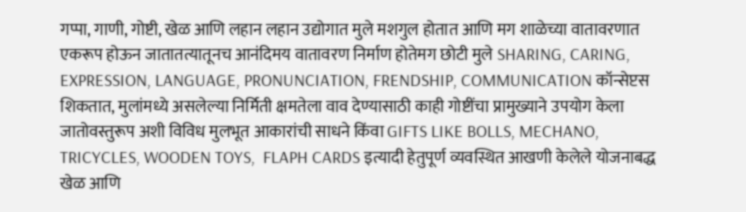गप्पा, गाणी, गोष्टी, खेळ आणि लहान लहान उद्योगात मुले मशगुल होतात आणि मग शाळेच्या वातावरणात एकरूप होऊन जातातत्यातूनच आनंदिमय वातावरण निर्माण होतेमग छोटी मुले SHARING, CARING, EXPRESSION, LANGUAGE, PRONUNCIATION, FRENDSHIP, COMMUNICATION कॉन्सेप्टस शिकतात, मुलांमध्ये असलेल्या निर्मिती क्षमतेला वाव देण्यासाठी काही गोष्टींचा प्रामुख्याने उपयोग केला जातोवस्तुरूप अशी विविध मुलभूत आकारांची साधने किंवा GIFTS LIKE BOLLS, MECHANO, TRICYCLES, WOODEN TOYS,  FLAPH CARDS इत्यादी हेतुपूर्ण व्यवस्थित आखणी केलेले योजनाबद्ध खेळ आणि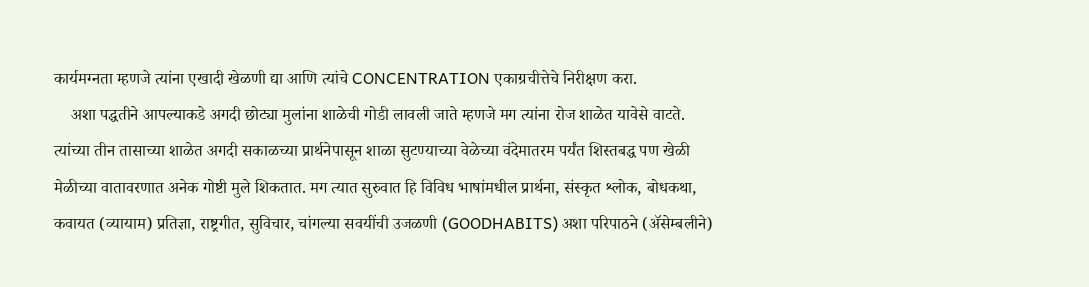कार्यमग्नता म्हणजे त्यांना एखादी खेळणी द्या आणि त्यांचे CONCENTRATION एकाग्रचीत्तेचे निरीक्षण करा.
    अशा पद्धतीने आपल्याकडे अगदी छोट्या मुलांना शाळेची गोडी लावली जाते म्हणजे मग त्यांना रोज शाळेत यावेसे वाटते. त्यांच्या तीन तासाच्या शाळेत अगदी सकाळच्या प्रार्थनेपासून शाळा सुटण्याच्या वेळेच्या वंदेमातरम पर्यंत शिस्तबद्ध पण खेळी मेळीच्या वातावरणात अनेक गोष्टी मुले शिकतात. मग त्यात सुरुवात हि विविध भाषांमधील प्रार्थना, संस्कृत श्लोक, बोधकथा, कवायत (व्यायाम) प्रतिज्ञा, राष्ट्रगीत, सुविचार, चांगल्या सवयींची उजळणी (GOODHABITS) अशा परिपाठने (ॲसेम्बलीने)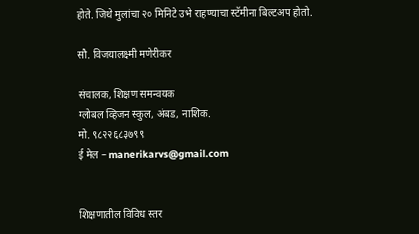होते. जिथे मुलांचा २० मिनिटे उभे राहण्याचा स्टॅमीना बिल्टअप होतो.

सौ. विजयालक्ष्मी मणेरीकर

संचालक, शिक्षण समन्वयक
ग्लोबल व्हिजन स्कुल, अंबड, नाशिक.
मो. ९८२२६८३७९९
ई मेल – manerikarvs@gmail.com


शिक्षणातील विविध स्तर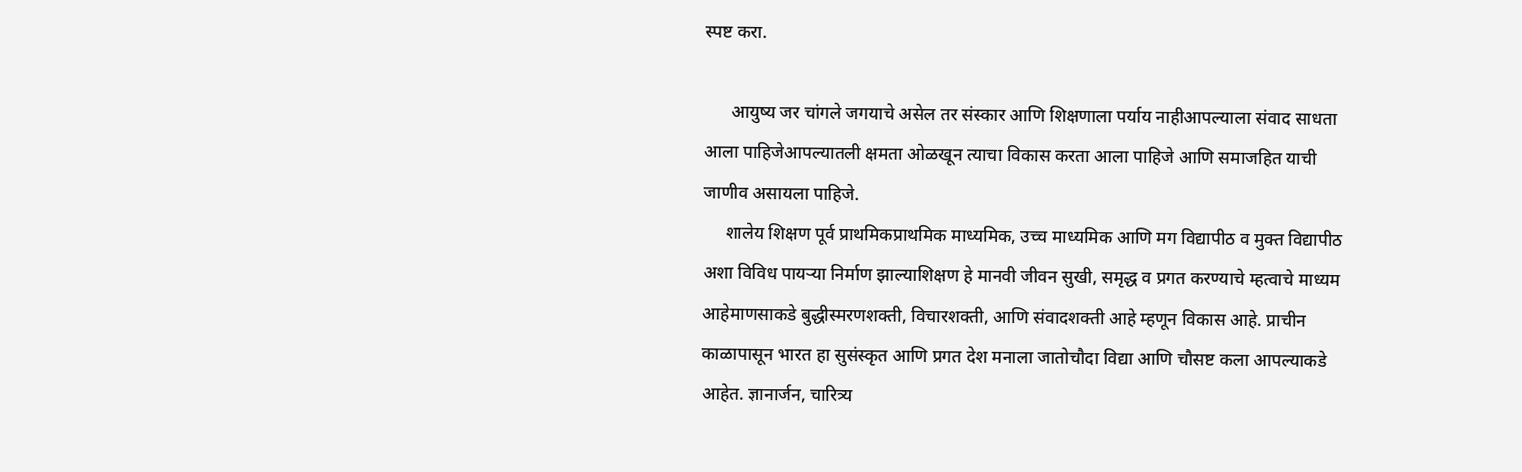स्पष्ट करा.

      आयुष्य जर चांगले जगयाचे असेल तर संस्कार आणि शिक्षणाला पर्याय नाहीआपल्याला संवाद साधता आला पाहिजेआपल्यातली क्षमता ओळखून त्याचा विकास करता आला पाहिजे आणि समाजहित याची जाणीव असायला पाहिजे.
     शालेय शिक्षण पूर्व प्राथमिकप्राथमिक माध्यमिक, उच्च माध्यमिक आणि मग विद्यापीठ व मुक्त विद्यापीठ अशा विविध पायऱ्या निर्माण झाल्याशिक्षण हे मानवी जीवन सुखी, समृद्ध व प्रगत करण्याचे म्हत्वाचे माध्यम आहेमाणसाकडे बुद्धीस्मरणशक्ती, विचारशक्ती, आणि संवादशक्ती आहे म्हणून विकास आहे. प्राचीन काळापासून भारत हा सुसंस्कृत आणि प्रगत देश मनाला जातोचौदा विद्या आणि चौसष्ट कला आपल्याकडे आहेत. ज्ञानार्जन, चारित्र्य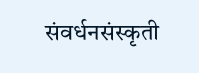संवर्धनसंस्कृती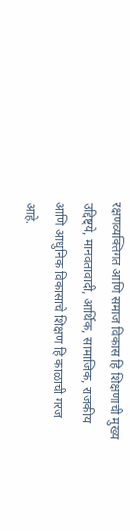रक्षणव्यक्तिगत आणि समाज विकास हि शिक्षणाची मुख्य उद्दिष्ट्ये, मानवतावादी, आर्थिक, सामाजिक, राजकीय आणि आधुनिक विकासाचे शिक्षण हि काळाची गरज आहे.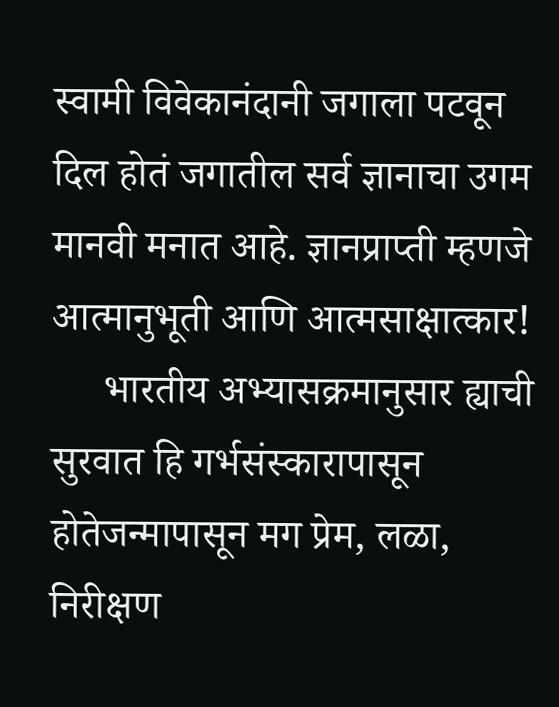स्वामी विवेकानंदानी जगाला पटवून दिल होतं जगातील सर्व ज्ञानाचा उगम मानवी मनात आहे. ज्ञानप्राप्ती म्हणजे आत्मानुभूती आणि आत्मसाक्षात्कार!
     भारतीय अभ्यासक्रमानुसार ह्याची सुरवात हि गर्भसंस्कारापासून होतेजन्मापासून मग प्रेम, लळा, निरीक्षण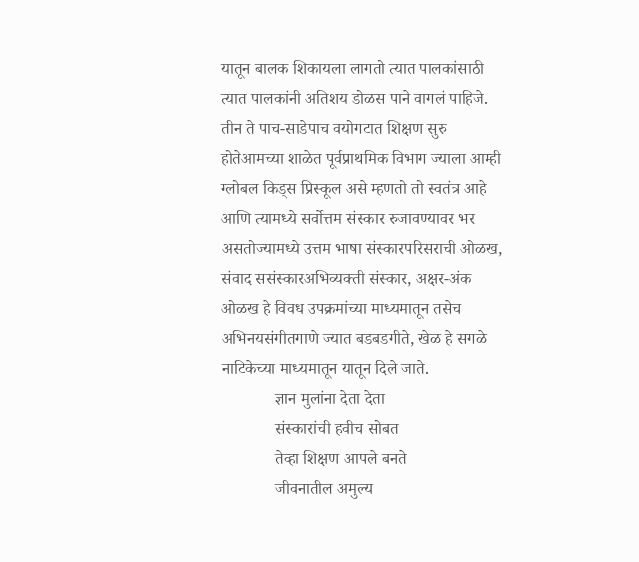यातून बालक शिकायला लागतो त्यात पालकांसाठी त्यात पालकांनी अतिशय डोळस पाने वागलं पाहिजे. तीन ते पाच-साडेपाच वयोगटात शिक्षण सुरु होतेआमच्या शाळेत पूर्वप्राथमिक विभाग ज्याला आम्ही ग्लोबल किड्स प्रिस्कूल असे म्हणतो तो स्वतंत्र आहे आणि त्यामध्ये सर्वोत्तम संस्कार रुजावण्यावर भर असतोज्यामध्ये उत्तम भाषा संस्कारपरिसराची ओळख, संवाद ससंस्कारअभिव्यक्ती संस्कार, अक्षर-अंक ओळख हे विवध उपक्रमांच्या माध्यमातून तसेच अभिनयसंगीतगाणे ज्यात बडबडगीते, खेळ हे सगळे नाटिकेच्या माध्यमातून यातून दिले जाते.
             ज्ञान मुलांना देता देता
             संस्कारांची हवीच सोबत
             तेव्हा शिक्षण आपले बनते
             जीवनातील अमुल्य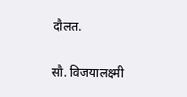दौलत.

सौ. विजयालक्ष्मी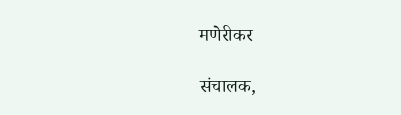मणेरीकर

संचालक,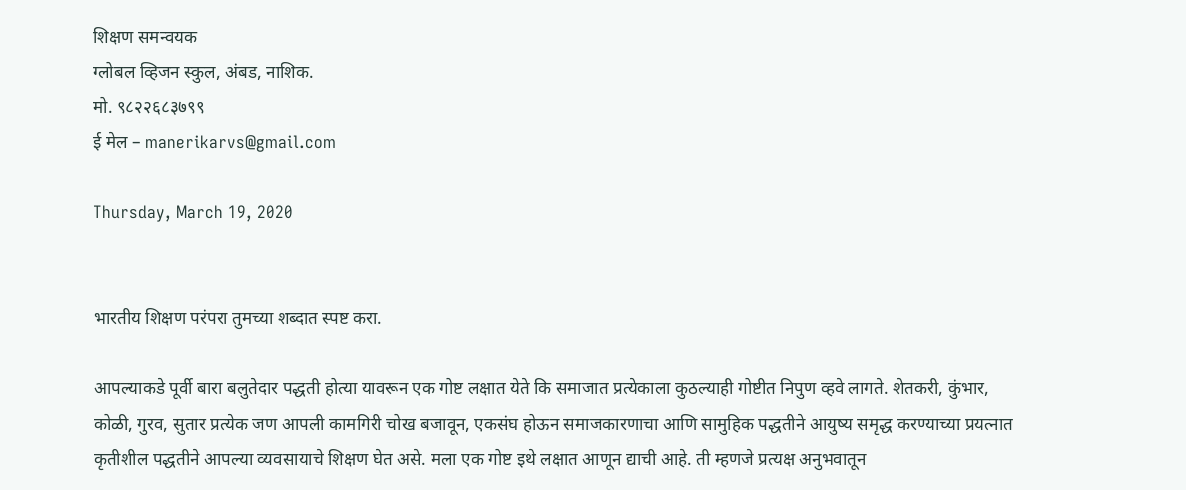शिक्षण समन्वयक
ग्लोबल व्हिजन स्कुल, अंबड, नाशिक.
मो. ९८२२६८३७९९
ई मेल – manerikarvs@gmail.com

Thursday, March 19, 2020


भारतीय शिक्षण परंपरा तुमच्या शब्दात स्पष्ट करा.

आपल्याकडे पूर्वी बारा बलुतेदार पद्धती होत्या यावरून एक गोष्ट लक्षात येते कि समाजात प्रत्येकाला कुठल्याही गोष्टीत निपुण व्हवे लागते. शेतकरी, कुंभार, कोळी, गुरव, सुतार प्रत्येक जण आपली कामगिरी चोख बजावून, एकसंघ होऊन समाजकारणाचा आणि सामुहिक पद्धतीने आयुष्य समृद्ध करण्याच्या प्रयत्नात कृतीशील पद्धतीने आपल्या व्यवसायाचे शिक्षण घेत असे. मला एक गोष्ट इथे लक्षात आणून द्याची आहे. ती म्हणजे प्रत्यक्ष अनुभवातून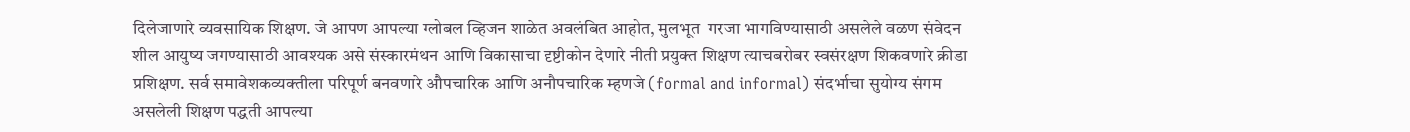दिलेजाणारे व्यवसायिक शिक्षण. जे आपण आपल्या ग्लोबल व्हिजन शाळेत अवलंबित आहोत, मुलभूत  गरजा भागविण्यासाठी असलेले वळण संवेदन शील आयुष्य जगण्यासाठी आवश्यक असे संस्कारमंथन आणि विकासाचा दृष्टीकोन देणारे नीती प्रयुक्त शिक्षण त्याचबरोबर स्वसंरक्षण शिकवणारे क्रीडा प्रशिक्षण. सर्व समावेशकव्यक्तीला परिपूर्ण बनवणारे औपचारिक आणि अनौपचारिक म्हणजे (formal and informal) संदर्भाचा सुयोग्य संगम असलेली शिक्षण पद्धती आपल्या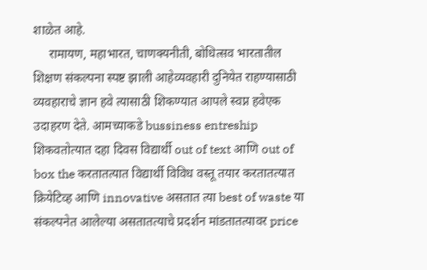शाळेत आहे.
     रामायण, महाभारत, चाणक्यनीती, बोधित्सव भारतातील शिक्षण संकल्पना स्पष्ट झाली आहेव्यवहारी दुनियेत राहण्यासाठी व्यवहाराचे ज्ञान हवे त्यासाठी शिकण्यात आपले स्वप्न हवेएक उदाहरण देते. आमच्याकडे bussiness entreship शिकवतोत्यात दहा दिवस विद्यार्थी out of text आणि out of box the करतातत्यात विद्यार्थी विविध वस्तू तयार करतातत्यात क्रियेटिव्ह आणि innovative असतात त्या best of waste या संकल्पनेत आलेल्या असतातत्याचे प्रदर्शन मांडतातत्यावर price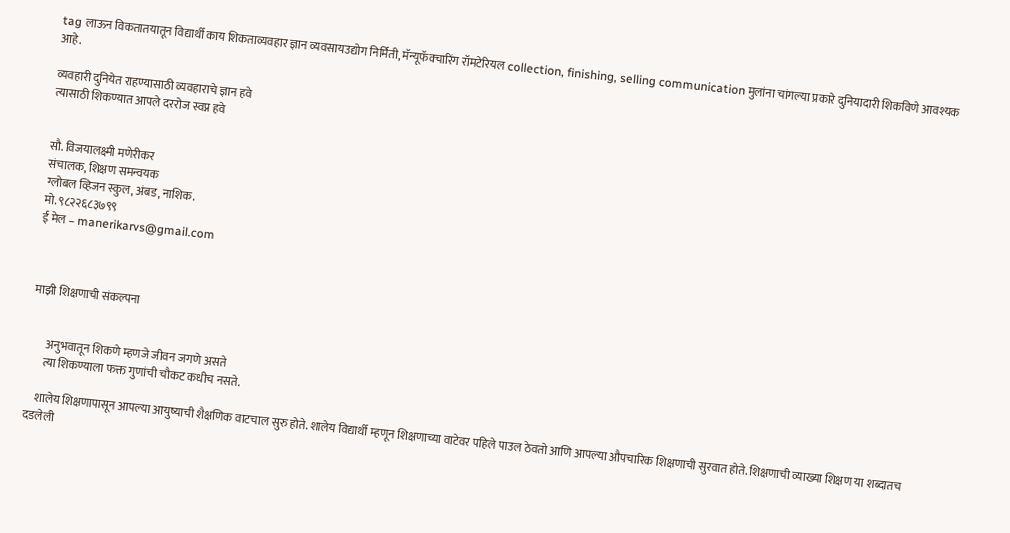tag लाऊन विकतातयातून विद्यार्थी काय शिकताव्यवहार ज्ञान व्यवसायउद्योग निर्मिती, मॅन्यूफॅक्चारिंग रॉमटेरियल collection, finishing, selling communication मुलांना चांगल्या प्रकारे दुनियादारी शिकविणे आवश्यक आहे.

व्यवहारी दुनियेत राहण्यासाठी व्यवहाराचे ज्ञान हवे
त्यासाठी शिकण्यात आपले दररोज स्वप्न हवे


सौ. विजयालक्ष्मी मणेरीकर
संचालक, शिक्षण समन्वयक
ग्लोबल व्हिजन स्कुल, अंबड, नाशिक.
मो. ९८२२६८३७९९
ई मेल – manerikarvs@gmail.com



माझी शिक्षणाची संकल्पना


       अनुभवातून शिकणे म्हणजे जीवन जगणे असते
      त्या शिकण्याला फक्त गुणांची चौकट कधीच नसते.

    शालेय शिक्षणापासून आपल्या आयुष्याची शैक्षणिक वाटचाल सुरु होते. शालेय विद्यार्थी म्हणून शिक्षणाच्या वाटेवर पहिले पाउल ठेवतो आणि आपल्या औपचारिक शिक्षणाची सुरवात होते. शिक्षणाची व्याख्या शिक्षण या शब्दातच दडलेली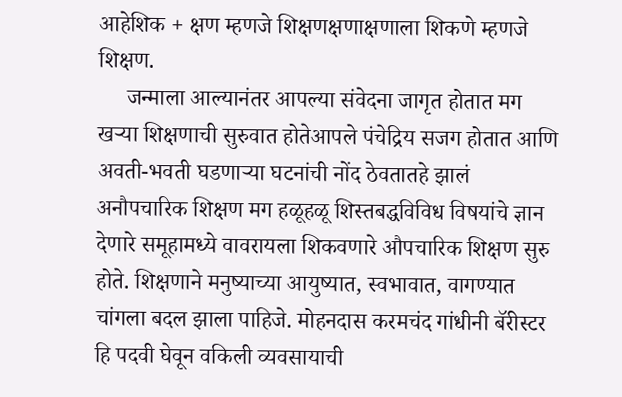आहेशिक + क्षण म्हणजे शिक्षणक्षणाक्षणाला शिकणे म्हणजे शिक्षण.
     जन्माला आल्यानंतर आपल्या संवेदना जागृत होतात मग खऱ्या शिक्षणाची सुरुवात होतेआपले पंचेद्रिय सजग होतात आणि अवती-भवती घडणाऱ्या घटनांची नोंद ठेवतातहे झालं अनौपचारिक शिक्षण मग हळूहळू शिस्तबद्धविविध विषयांचे ज्ञान देणारे समूहामध्ये वावरायला शिकवणारे औपचारिक शिक्षण सुरु होते. शिक्षणाने मनुष्याच्या आयुष्यात, स्वभावात, वागण्यात चांगला बदल झाला पाहिजे. मोहनदास करमचंद गांधीनी बॅरीस्टर हि पदवी घेवून वकिली व्यवसायाची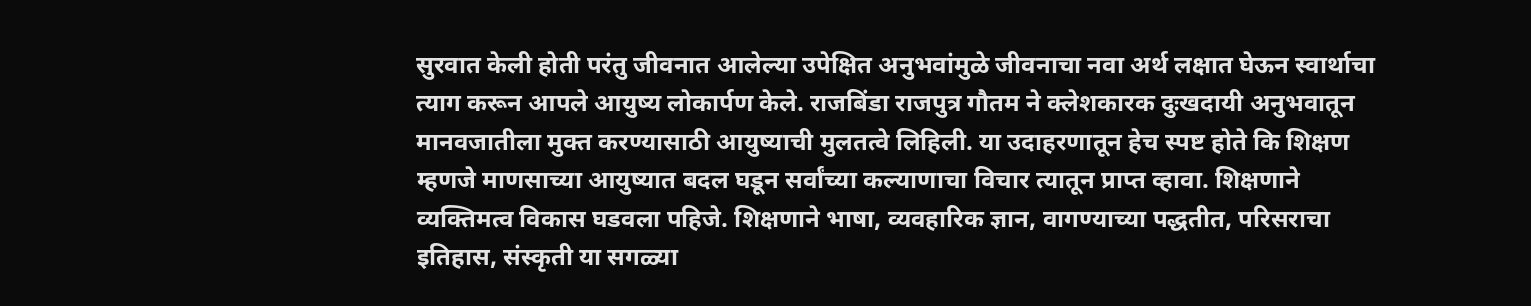सुरवात केली होती परंतु जीवनात आलेल्या उपेक्षित अनुभवांमुळे जीवनाचा नवा अर्थ लक्षात घेऊन स्वार्थाचा त्याग करून आपले आयुष्य लोकार्पण केले. राजबिंडा राजपुत्र गौतम ने क्लेशकारक दुःखदायी अनुभवातून मानवजातीला मुक्त करण्यासाठी आयुष्याची मुलतत्वे लिहिली. या उदाहरणातून हेच स्पष्ट होते कि शिक्षण म्हणजे माणसाच्या आयुष्यात बदल घडून सर्वांच्या कल्याणाचा विचार त्यातून प्राप्त व्हावा. शिक्षणाने व्यक्तिमत्व विकास घडवला पहिजे. शिक्षणाने भाषा, व्यवहारिक ज्ञान, वागण्याच्या पद्धतीत, परिसराचा इतिहास, संस्कृती या सगळ्या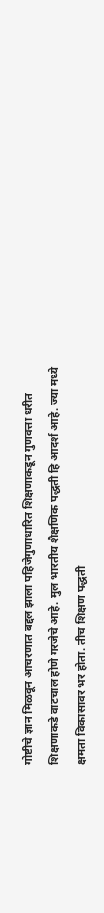गोष्टीचे ज्ञान मिळवून आचरणात बद्दल झाला पहिजेगुणाधारित शिक्षणाकडून गुणवत्ता धरीत शिक्षणाकडे वाटचाल होणे गरजेचे आहे. मुल भारतीय शैक्षणिक पद्धती हि आदर्श आहे. ज्या मध्ये क्षमता विकासावर भर होता. तीच शिक्षण पद्धती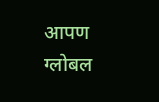आपण ग्लोबल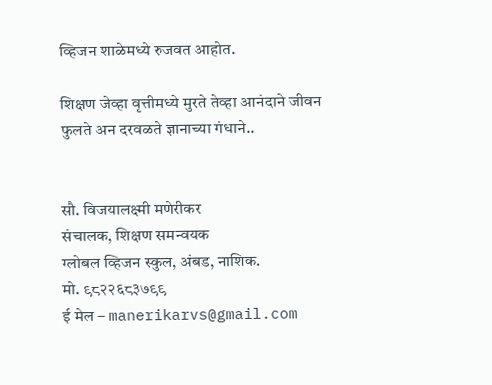व्हिजन शाळेमध्ये रुजवत आहोत.

शिक्षण जेव्हा वृत्तीमध्ये मुरते तेव्हा आनंदाने जीवन फुलते अन दरवळते ज्ञानाच्या गंधाने..


सौ. विजयालक्ष्मी मणेरीकर
संचालक, शिक्षण समन्वयक
ग्लोबल व्हिजन स्कुल, अंबड, नाशिक.
मो. ९८२२६८३७९९
ई मेल – manerikarvs@gmail.com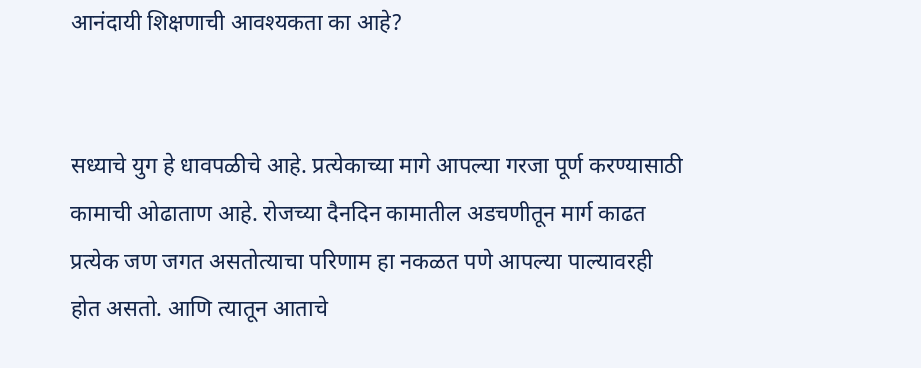आनंदायी शिक्षणाची आवश्यकता का आहे?


सध्याचे युग हे धावपळीचे आहे. प्रत्येकाच्या मागे आपल्या गरजा पूर्ण करण्यासाठी कामाची ओढाताण आहे. रोजच्या दैनदिन कामातील अडचणीतून मार्ग काढत प्रत्येक जण जगत असतोत्याचा परिणाम हा नकळत पणे आपल्या पाल्यावरही होत असतो. आणि त्यातून आताचे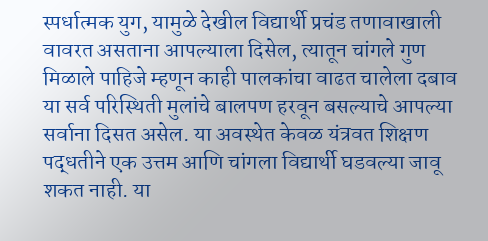स्पर्धात्मक युग, यामुळे देखील विद्यार्थी प्रचंड तणावाखाली वावरत असताना आपल्याला दिसेल, त्यातून चांगले गुण मिळाले पाहिजे म्हणून काही पालकांचा वाढत चालेला दबाव या सर्व परिस्थिती मुलांचे बालपण हरवून बसल्याचे आपल्या सर्वाना दिसत असेल. या अवस्थेत केवळ यंत्रवत शिक्षण पद्धतीने एक उत्तम आणि चांगला विद्यार्थी घडवल्या जावू शकत नाही. या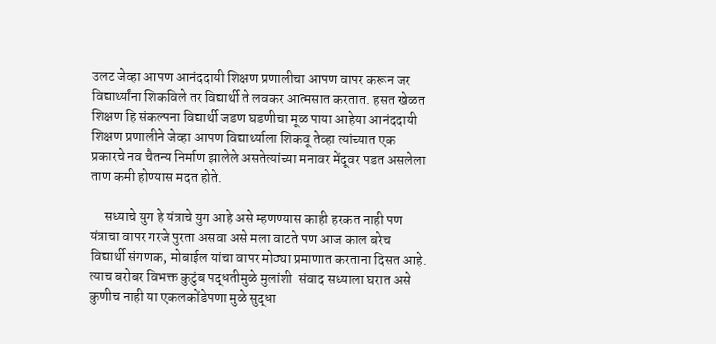उलट जेव्हा आपण आनंददायी शिक्षण प्रणालीचा आपण वापर करून जर विद्यार्थ्यांना शिकविले तर विद्यार्थी ते लवकर आत्मसात करतात. हसत खेळत शिक्षण हि संकल्पना विद्यार्थी जडण घडणीचा मूळ पाया आहेया आनंददायी शिक्षण प्रणालीने जेव्हा आपण विद्यार्थ्याला शिकवू तेव्हा त्यांच्यात एक प्रकारचे नव चैतन्य निर्माण झालेले असतेत्यांच्या मनावर मेंदूवर पडत असलेला ताण कमी होण्यास मदत होते.

     सध्याचे युग हे यंत्राचे युग आहे असे म्हणण्यास काही हरकत नाही पण यंत्राचा वापर गरजे पुरता असवा असे मला वाटते पण आज काल बरेच विद्यार्थी संगणक, मोबाईल यांचा वापर मोठ्या प्रमाणात करताना दिसत आहे. त्याच बरोबर विभक्त कुटुंब पद्धतीमुळे मुलांशी  संवाद सध्याला घरात असे कुणीच नाही या एकलकोंडेपणा मुळे सुद्धा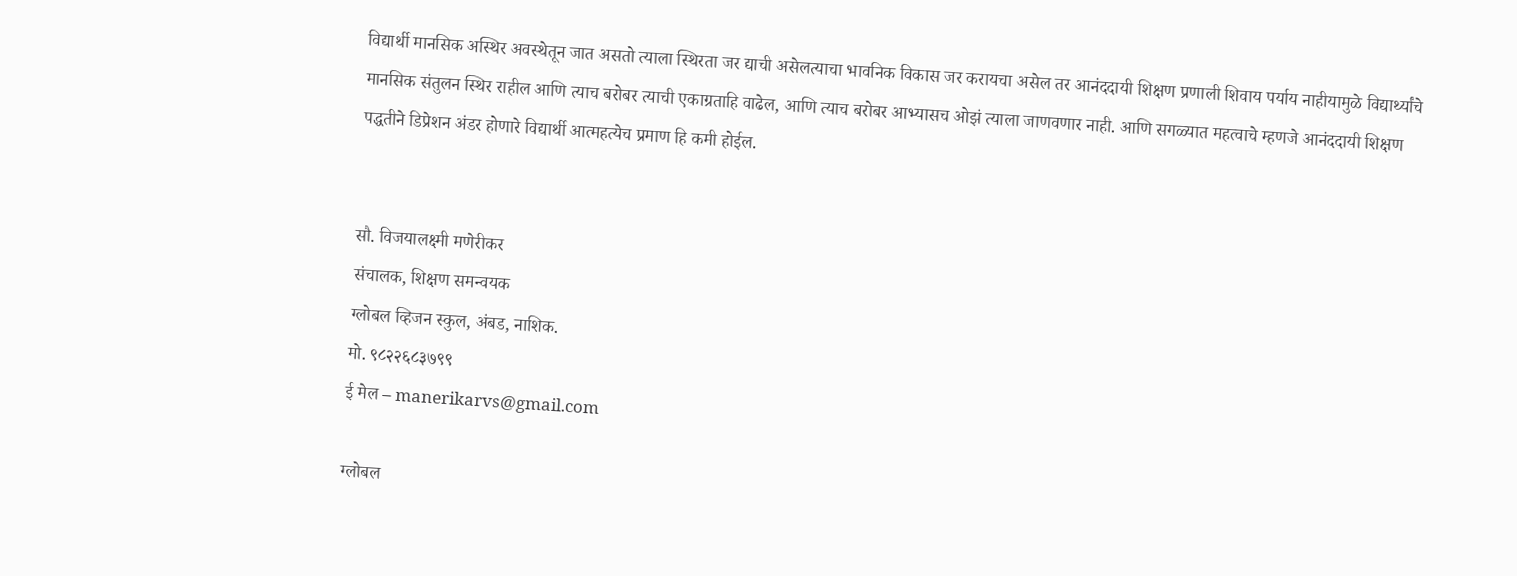विद्यार्थी मानसिक अस्थिर अवस्थेतून जात असतो त्याला स्थिरता जर द्याची असेलत्याचा भावनिक विकास जर करायचा असेल तर आनंददायी शिक्षण प्रणाली शिवाय पर्याय नाहीयामुळे विद्यार्थ्यांचे मानसिक संतुलन स्थिर राहील आणि त्याच बरोबर त्याची एकाग्रताहि वाढेल, आणि त्याच बरोबर आभ्यासच ओझं त्याला जाणवणार नाही. आणि सगळ्यात महत्वाचे म्हणजे आनंददायी शिक्षण पद्धतीने डिप्रेशन अंडर होणारे विद्यार्थी आत्महत्येच प्रमाण हि कमी होईल.


सौ. विजयालक्ष्मी मणेरीकर
संचालक, शिक्षण समन्वयक
ग्लोबल व्हिजन स्कुल, अंबड, नाशिक.
मो. ९८२२६८३७९९
ई मेल – manerikarvs@gmail.com

ग्लोबल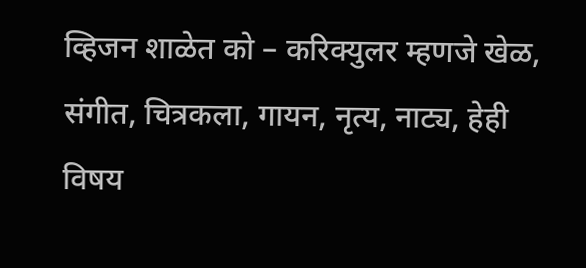व्हिजन शाळेत को – करिक्युलर म्हणजे खेळ, संगीत, चित्रकला, गायन, नृत्य, नाट्य, हेही विषय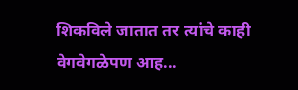शिकविले जातात तर त्यांचे काही वेगवेगळेपण आह...